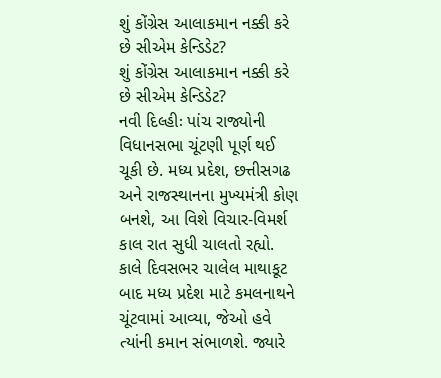શું કોંગ્રેસ આલાકમાન નક્કી કરે છે સીએમ કેન્ડિડેટ?
શું કોંગ્રેસ આલાકમાન નક્કી કરે છે સીએમ કેન્ડિડેટ?
નવી દિલ્હીઃ પાંચ રાજ્યોની વિધાનસભા ચૂંટણી પૂર્ણ થઈ ચૂકી છે. મધ્ય પ્રદેશ, છત્તીસગઢ અને રાજસ્થાનના મુખ્યમંત્રી કોણ બનશે, આ વિશે વિચાર-વિમર્શ કાલ રાત સુધી ચાલતો રહ્યો. કાલે દિવસભર ચાલેલ માથાકૂટ બાદ મધ્ય પ્રદેશ માટે કમલનાથને ચૂંટવામાં આવ્યા, જેઓ હવે ત્યાંની કમાન સંભાળશે. જ્યારે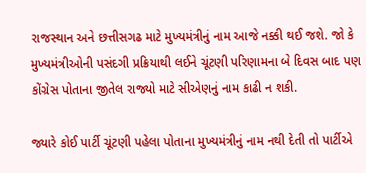રાજસ્થાન અને છત્તીસગઢ માટે મુખ્યમંત્રીનું નામ આજે નક્કી થઈ જશે. જો કે મુખ્યમંત્રીઓની પસંદગી પ્રક્રિયાથી લઈને ચૂંટણી પરિણામના બે દિવસ બાદ પણ કોંગ્રેસ પોતાના જીતેલ રાજ્યો માટે સીએણનું નામ કાઢી ન શકી.

જ્યારે કોઈ પાર્ટી ચૂંટણી પહેલા પોતાના મુખ્યમંત્રીનું નામ નથી દેતી તો પાર્ટીએ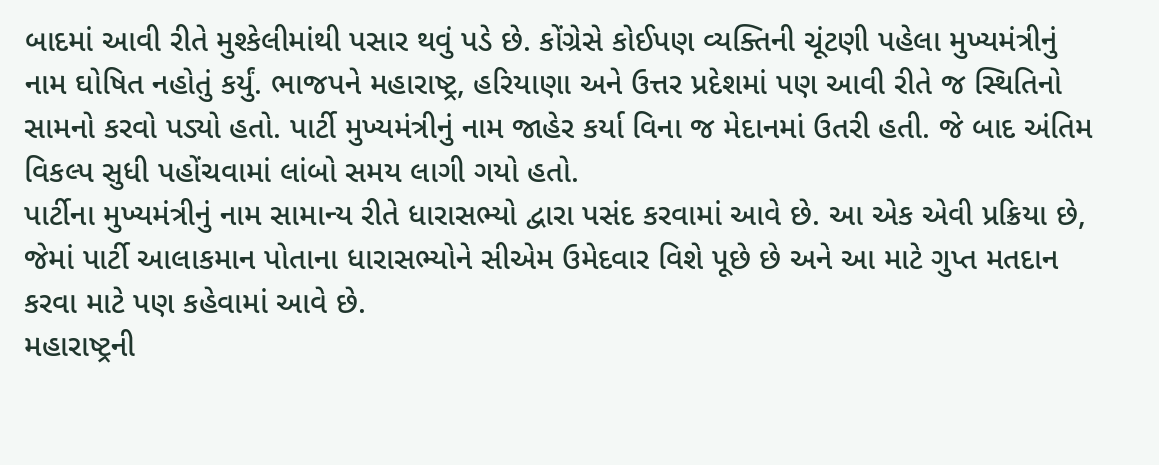બાદમાં આવી રીતે મુશ્કેલીમાંથી પસાર થવું પડે છે. કોંગ્રેસે કોઈપણ વ્યક્તિની ચૂંટણી પહેલા મુખ્યમંત્રીનું નામ ઘોષિત નહોતું કર્યું. ભાજપને મહારાષ્ટ્ર, હરિયાણા અને ઉત્તર પ્રદેશમાં પણ આવી રીતે જ સ્થિતિનો સામનો કરવો પડ્યો હતો. પાર્ટી મુખ્યમંત્રીનું નામ જાહેર કર્યા વિના જ મેદાનમાં ઉતરી હતી. જે બાદ અંતિમ વિકલ્પ સુધી પહોંચવામાં લાંબો સમય લાગી ગયો હતો.
પાર્ટીના મુખ્યમંત્રીનું નામ સામાન્ય રીતે ધારાસભ્યો દ્વારા પસંદ કરવામાં આવે છે. આ એક એવી પ્રક્રિયા છે, જેમાં પાર્ટી આલાકમાન પોતાના ધારાસભ્યોને સીએમ ઉમેદવાર વિશે પૂછે છે અને આ માટે ગુપ્ત મતદાન કરવા માટે પણ કહેવામાં આવે છે.
મહારાષ્ટ્રની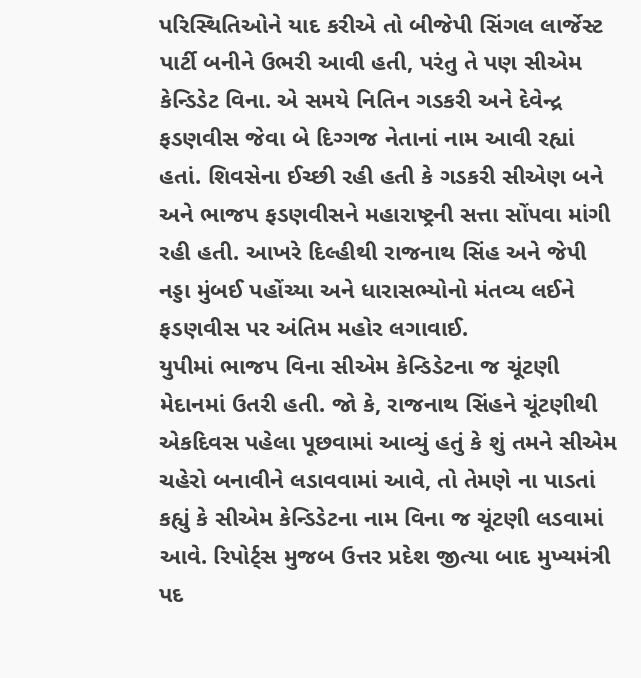પરિસ્થિતિઓને યાદ કરીએ તો બીજેપી સિંગલ લાર્જેસ્ટ પાર્ટી બનીને ઉભરી આવી હતી, પરંતુ તે પણ સીએમ કેન્ડિડેટ વિના. એ સમયે નિતિન ગડકરી અને દેવેન્દ્ર ફડણવીસ જેવા બે દિગ્ગજ નેતાનાં નામ આવી રહ્યાં હતાં. શિવસેના ઈચ્છી રહી હતી કે ગડકરી સીએણ બને અને ભાજપ ફડણવીસને મહારાષ્ટ્રની સત્તા સોંપવા માંગી રહી હતી. આખરે દિલ્હીથી રાજનાથ સિંહ અને જેપી નડ્ડા મુંબઈ પહોંચ્યા અને ધારાસભ્યોનો મંતવ્ય લઈને ફડણવીસ પર અંતિમ મહોર લગાવાઈ.
યુપીમાં ભાજપ વિના સીએમ કેન્ડિડેટના જ ચૂંટણી મેદાનમાં ઉતરી હતી. જો કે, રાજનાથ સિંહને ચૂંટણીથી એકદિવસ પહેલા પૂછવામાં આવ્યું હતું કે શું તમને સીએમ ચહેરો બનાવીને લડાવવામાં આવે, તો તેમણે ના પાડતાં કહ્યું કે સીએમ કેન્ડિડેટના નામ વિના જ ચૂંટણી લડવામાં આવે. રિપોર્ટ્સ મુજબ ઉત્તર પ્રદેશ જીત્યા બાદ મુખ્યમંત્રી પદ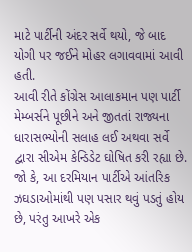માટે પાર્ટીની અંદર સર્વે થયો, જે બાદ યોગી પર જઈને મોહર લગાવવામાં આવી હતી.
આવી રીતે કોંગ્રેસ આલાકમાન પણ પાર્ટી મેમ્બર્સને પૂછીને અને જીતતાં રાજ્યના ધારાસભ્યોની સલાહ લઈ અથવા સર્વે દ્વારા સીએમ કેન્ડિડેટ ઘોષિત કરી રહ્યા છે. જો કે, આ દરમિયાન પાર્ટીએ આંતરિક ઝઘડાઓમાંથી પણ પસાર થવું પડતું હોય છે, પરંતુ આખરે એક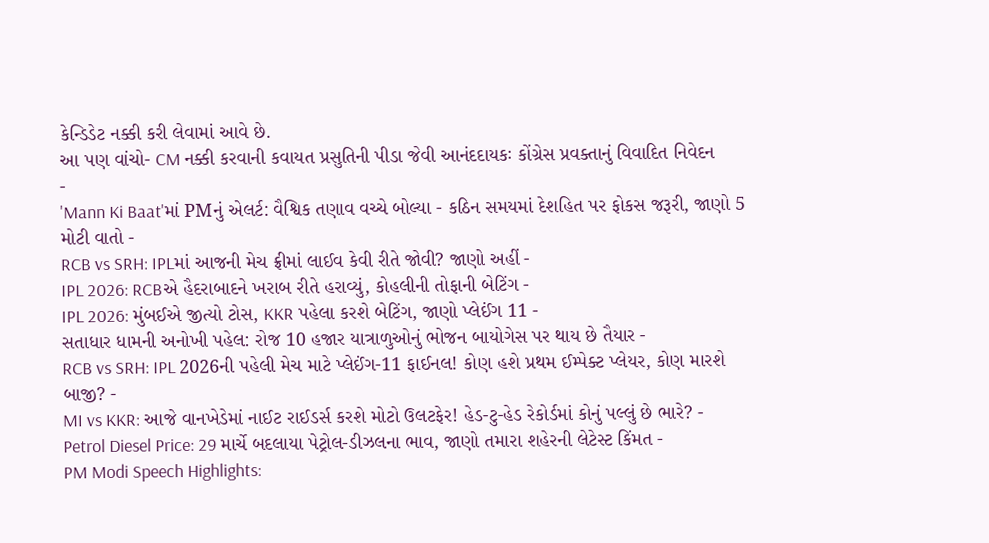કેન્ડિડેટ નક્કી કરી લેવામાં આવે છે.
આ પણ વાંચો- CM નક્કી કરવાની કવાયત પ્રસુતિની પીડા જેવી આનંદદાયકઃ કોંગ્રેસ પ્રવક્તાનું વિવાદિત નિવેદન
-
'Mann Ki Baat'માં PMનું એલર્ટ: વૈશ્વિક તણાવ વચ્ચે બોલ્યા - કઠિન સમયમાં દેશહિત પર ફોકસ જરૂરી, જાણો 5 મોટી વાતો -
RCB vs SRH: IPLમાં આજની મેચ ફ્રીમાં લાઈવ કેવી રીતે જોવી? જાણો અહીં -
IPL 2026: RCBએ હૈદરાબાદને ખરાબ રીતે હરાવ્યું, કોહલીની તોફાની બેટિંગ -
IPL 2026: મુંબઈએ જીત્યો ટોસ, KKR પહેલા કરશે બેટિંગ, જાણો પ્લેઈંગ 11 -
સતાધાર ધામની અનોખી પહેલ: રોજ 10 હજાર યાત્રાળુઓનું ભોજન બાયોગેસ પર થાય છે તૈયાર -
RCB vs SRH: IPL 2026ની પહેલી મેચ માટે પ્લેઈંગ-11 ફાઈનલ! કોણ હશે પ્રથમ ઈમ્પેક્ટ પ્લેયર, કોણ મારશે બાજી? -
MI vs KKR: આજે વાનખેડેમાં નાઈટ રાઈડર્સ કરશે મોટો ઉલટફેર! હેડ-ટુ-હેડ રેકોર્ડમાં કોનું પલ્લું છે ભારે? -
Petrol Diesel Price: 29 માર્ચે બદલાયા પેટ્રોલ-ડીઝલના ભાવ, જાણો તમારા શહેરની લેટેસ્ટ કિંમત -
PM Modi Speech Highlights: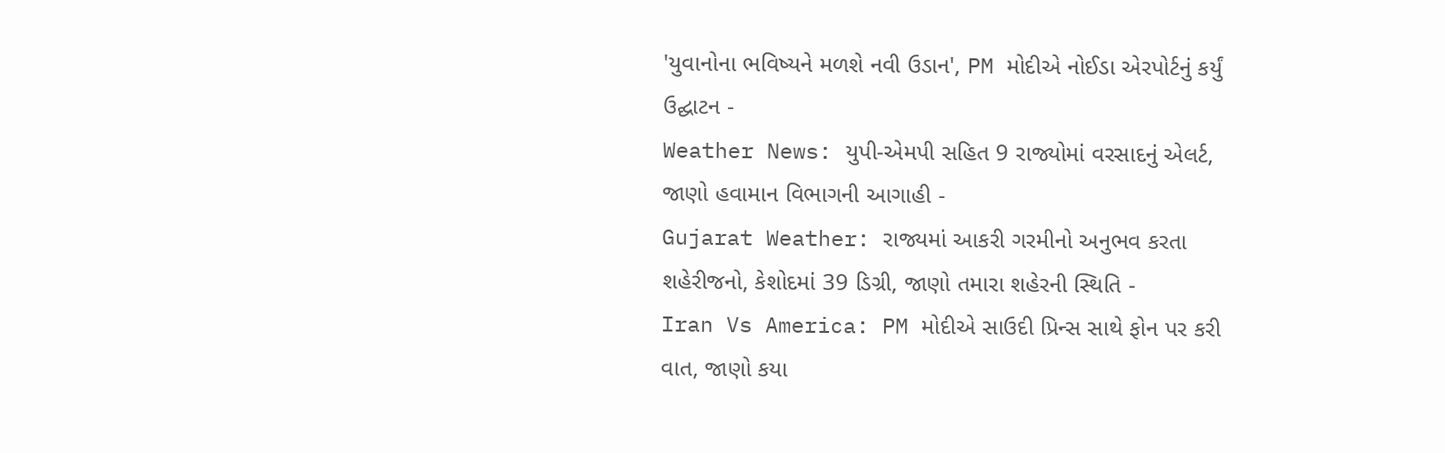'યુવાનોના ભવિષ્યને મળશે નવી ઉડાન', PM મોદીએ નોઈડા એરપોર્ટનું કર્યું ઉદ્ઘાટન -
Weather News: યુપી-એમપી સહિત 9 રાજ્યોમાં વરસાદનું એલર્ટ, જાણો હવામાન વિભાગની આગાહી -
Gujarat Weather: રાજ્યમાં આકરી ગરમીનો અનુભવ કરતા શહેરીજનો, કેશોદમાં 39 ડિગ્રી, જાણો તમારા શહેરની સ્થિતિ -
Iran Vs America: PM મોદીએ સાઉદી પ્રિન્સ સાથે ફોન પર કરી વાત, જાણો કયા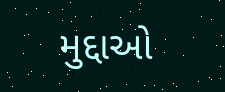મુદ્દાઓ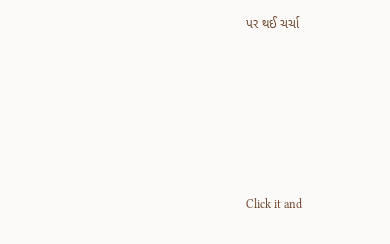પર થઈ ચર્ચા






Click it and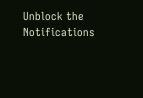Unblock the Notifications